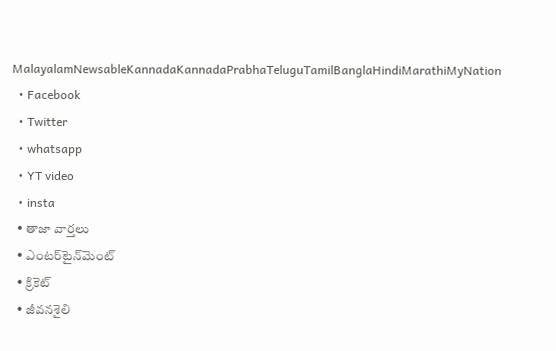MalayalamNewsableKannadaKannadaPrabhaTeluguTamilBanglaHindiMarathiMyNation
  • Facebook
  • Twitter
  • whatsapp
  • YT video
  • insta
  • తాజా వార్తలు
  • ఎంటర్‌టైన్‌మెంట్
  • క్రికెట్
  • జీవనశైలి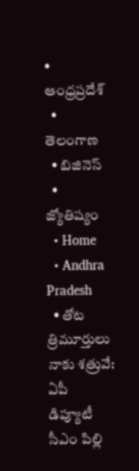• ఆంధ్రప్రదేశ్
  • తెలంగాణ
  • బిజినెస్
  • జ్యోతిష్యం
  • Home
  • Andhra Pradesh
  • తోట త్రిమూర్తులు నాకు శత్రువే: ఏపీ డిప్యూటీ సీఎం పిల్లి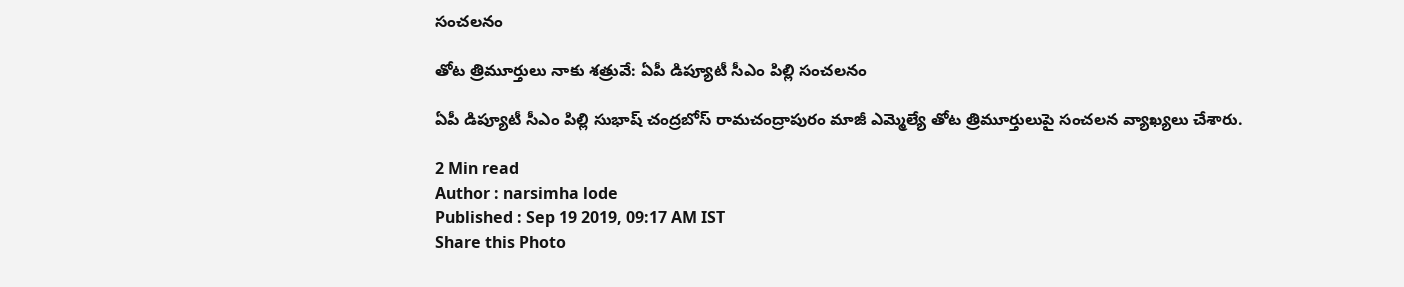సంచలనం

తోట త్రిమూర్తులు నాకు శత్రువే: ఏపీ డిప్యూటీ సీఎం పిల్లి సంచలనం

ఏపీ డిప్యూటీ సీఎం పిల్లి సుభాష్ చంద్రబోస్ రామచంద్రాపురం మాజీ ఎమ్మెల్యే తోట త్రిమూర్తులుపై సంచలన వ్యాఖ్యలు చేశారు.

2 Min read
Author : narsimha lode
Published : Sep 19 2019, 09:17 AM IST
Share this Photo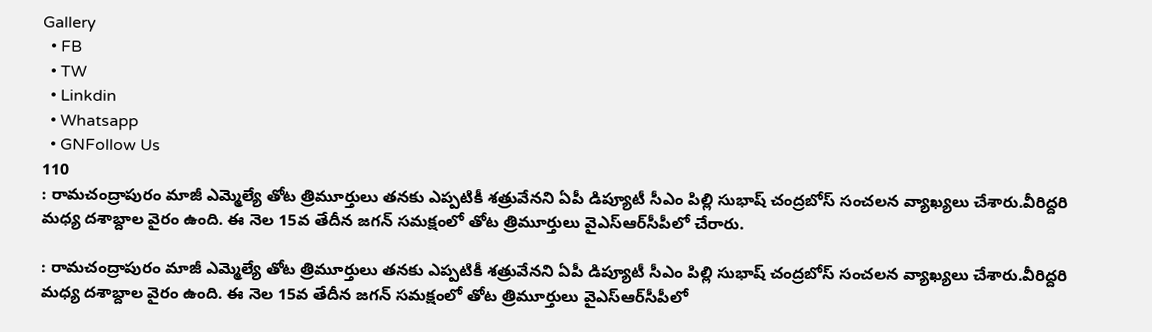Gallery
  • FB
  • TW
  • Linkdin
  • Whatsapp
  • GNFollow Us
110
: రామచంద్రాపురం మాజీ ఎమ్మెల్యే తోట త్రిమూర్తులు తనకు ఎప్పటికీ శత్రువేనని ఏపీ డిప్యూటీ సీఎం పిల్లి సుభాష్ చంద్రబోస్ సంచలన వ్యాఖ్యలు చేశారు.వీరిద్దరి మధ్య దశాబ్దాల వైరం ఉంది. ఈ నెల 15వ తేదీన జగన్ సమక్షంలో తోట త్రిమూర్తులు వైఎస్ఆర్‌సీపీలో చేరారు.

: రామచంద్రాపురం మాజీ ఎమ్మెల్యే తోట త్రిమూర్తులు తనకు ఎప్పటికీ శత్రువేనని ఏపీ డిప్యూటీ సీఎం పిల్లి సుభాష్ చంద్రబోస్ సంచలన వ్యాఖ్యలు చేశారు.వీరిద్దరి మధ్య దశాబ్దాల వైరం ఉంది. ఈ నెల 15వ తేదీన జగన్ సమక్షంలో తోట త్రిమూర్తులు వైఎస్ఆర్‌సీపీలో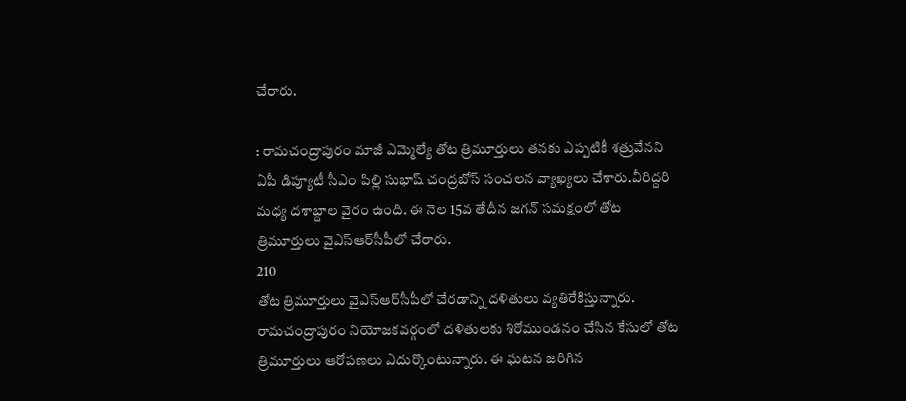చేరారు.

: రామచంద్రాపురం మాజీ ఎమ్మెల్యే తోట త్రిమూర్తులు తనకు ఎప్పటికీ శత్రువేనని ఏపీ డిప్యూటీ సీఎం పిల్లి సుభాష్ చంద్రబోస్ సంచలన వ్యాఖ్యలు చేశారు.వీరిద్దరి మధ్య దశాబ్దాల వైరం ఉంది. ఈ నెల 15వ తేదీన జగన్ సమక్షంలో తోట త్రిమూర్తులు వైఎస్ఆర్‌సీపీలో చేరారు.
210
తోట త్రిమూర్తులు వైఎస్ఆర్‌సీపీలో చేరడాన్ని దళితులు వ్యతిరేకిస్తున్నారు. రామచంద్రాపురం నియోజకవర్గంలో దళితులకు శిరోముండనం చేసిన కేసులో తోట త్రిమూర్తులు ఆరోపణలు ఎదుర్కొంటున్నారు. ఈ ఘటన జరిగిన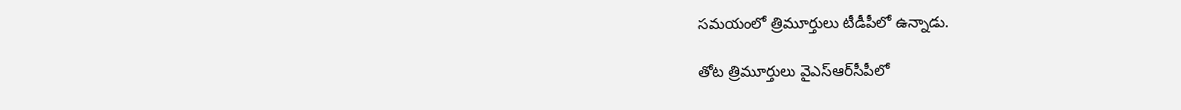సమయంలో త్రిమూర్తులు టీడీపీలో ఉన్నాడు.

తోట త్రిమూర్తులు వైఎస్ఆర్‌సీపీలో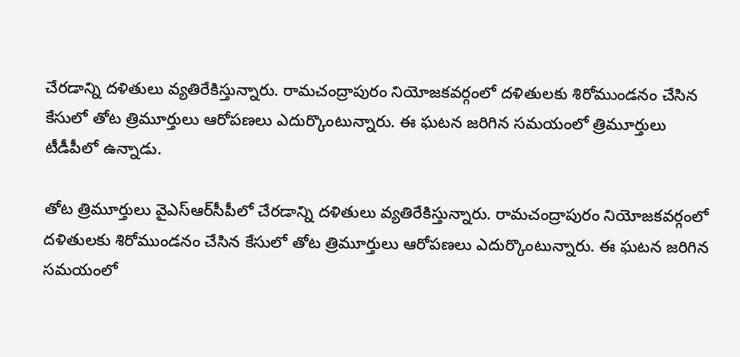చేరడాన్ని దళితులు వ్యతిరేకిస్తున్నారు. రామచంద్రాపురం నియోజకవర్గంలో దళితులకు శిరోముండనం చేసిన కేసులో తోట త్రిమూర్తులు ఆరోపణలు ఎదుర్కొంటున్నారు. ఈ ఘటన జరిగిన సమయంలో త్రిమూర్తులు టీడీపీలో ఉన్నాడు.

తోట త్రిమూర్తులు వైఎస్ఆర్‌సీపీలో చేరడాన్ని దళితులు వ్యతిరేకిస్తున్నారు. రామచంద్రాపురం నియోజకవర్గంలో దళితులకు శిరోముండనం చేసిన కేసులో తోట త్రిమూర్తులు ఆరోపణలు ఎదుర్కొంటున్నారు. ఈ ఘటన జరిగిన సమయంలో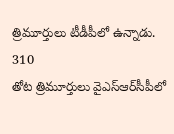త్రిమూర్తులు టీడీపీలో ఉన్నాడు.
310
తోట త్రిమూర్తులు వైఎస్ఆర్‌సీపీలో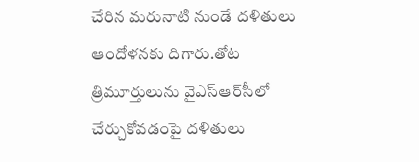చేరిన మరునాటి నుండే దళితులు ఆందోళనకు దిగారు.తోట త్రిమూర్తులును వైఎస్ఆర్‌సీలో చేర్చుకోవడంపై దళితులు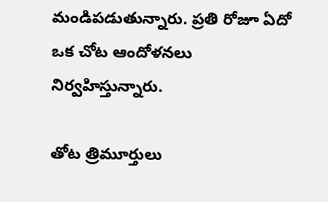మండిపడుతున్నారు. ప్రతి రోజూ ఏదో ఒక చోట ఆందోళనలు నిర్వహిస్తున్నారు.

తోట త్రిమూర్తులు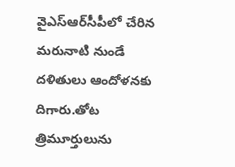వైఎస్ఆర్‌సీపీలో చేరిన మరునాటి నుండే దళితులు ఆందోళనకు దిగారు.తోట త్రిమూర్తులును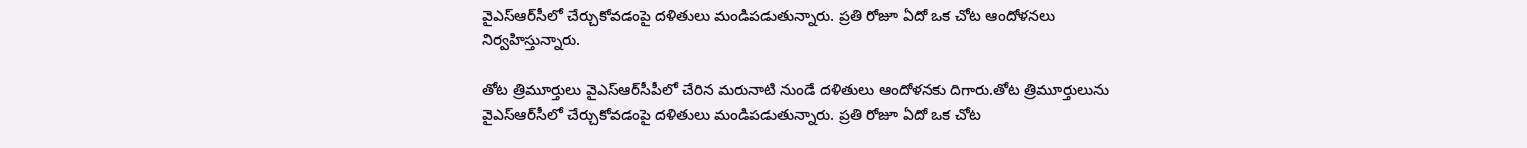వైఎస్ఆర్‌సీలో చేర్చుకోవడంపై దళితులు మండిపడుతున్నారు. ప్రతి రోజూ ఏదో ఒక చోట ఆందోళనలు నిర్వహిస్తున్నారు.

తోట త్రిమూర్తులు వైఎస్ఆర్‌సీపీలో చేరిన మరునాటి నుండే దళితులు ఆందోళనకు దిగారు.తోట త్రిమూర్తులును వైఎస్ఆర్‌సీలో చేర్చుకోవడంపై దళితులు మండిపడుతున్నారు. ప్రతి రోజూ ఏదో ఒక చోట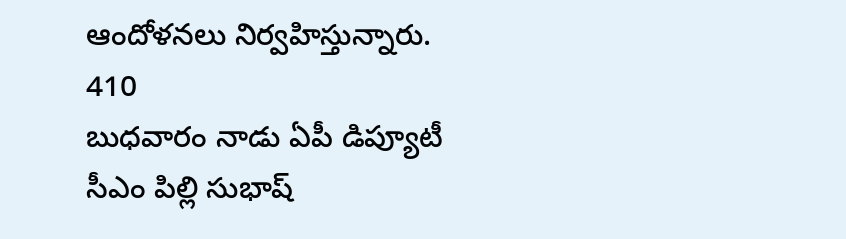ఆందోళనలు నిర్వహిస్తున్నారు.
410
బుధవారం నాడు ఏపీ డిప్యూటీ సీఎం పిల్లి సుభాష్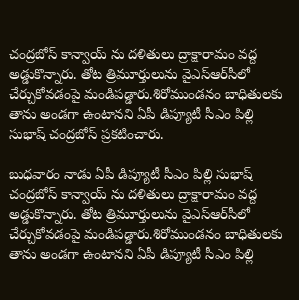చంద్రబోస్ కాన్వాయ్ ను దళితులు ద్రాక్షారామం వద్ద అడ్డుకొన్నారు. తోట త్రిమూర్తులును వైఎస్ఆర్‌సీలో చేర్చుకోవడంపై మండిపడ్డారు.శిరోముండనం బాధితులకు తాను అండగా ఉంటానని ఏపీ డిప్యూటీ సీఎం పిల్లి సుభాష్ చంద్రబోస్ ప్రకటించారు.

బుధవారం నాడు ఏపీ డిప్యూటీ సీఎం పిల్లి సుభాష్ చంద్రబోస్ కాన్వాయ్ ను దళితులు ద్రాక్షారామం వద్ద అడ్డుకొన్నారు. తోట త్రిమూర్తులును వైఎస్ఆర్‌సీలో చేర్చుకోవడంపై మండిపడ్డారు.శిరోముండనం బాధితులకు తాను అండగా ఉంటానని ఏపీ డిప్యూటీ సీఎం పిల్లి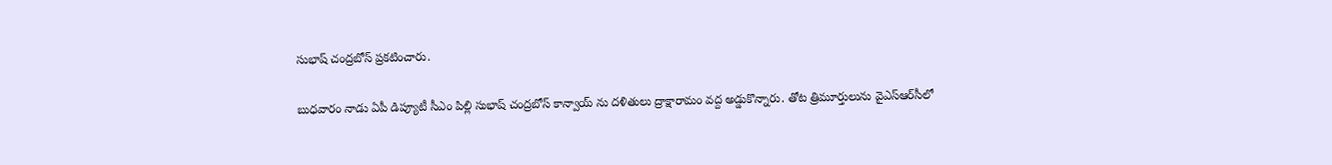సుభాష్ చంద్రబోస్ ప్రకటించారు.

బుధవారం నాడు ఏపీ డిప్యూటీ సీఎం పిల్లి సుభాష్ చంద్రబోస్ కాన్వాయ్ ను దళితులు ద్రాక్షారామం వద్ద అడ్డుకొన్నారు. తోట త్రిమూర్తులును వైఎస్ఆర్‌సీలో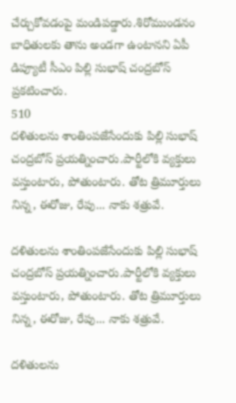చేర్చుకోవడంపై మండిపడ్డారు.శిరోముండనం బాధితులకు తాను అండగా ఉంటానని ఏపీ డిప్యూటీ సీఎం పిల్లి సుభాష్ చంద్రబోస్ ప్రకటించారు.
510
దళితులను శాంతింపజేసేందుకు పిల్లి సుభాష్ చంద్రబోస్ ప్రయత్నించారు.పార్టీలోకి వ్యక్తులు వస్తుంటారు, పోతుంటారు. తోట త్రిమూర్తులు నిన్న, ఈరోజు, రేపు... నాకు శత్రువే.

దళితులను శాంతింపజేసేందుకు పిల్లి సుభాష్ చంద్రబోస్ ప్రయత్నించారు.పార్టీలోకి వ్యక్తులు వస్తుంటారు, పోతుంటారు. తోట త్రిమూర్తులు నిన్న, ఈరోజు, రేపు... నాకు శత్రువే.

దళితులను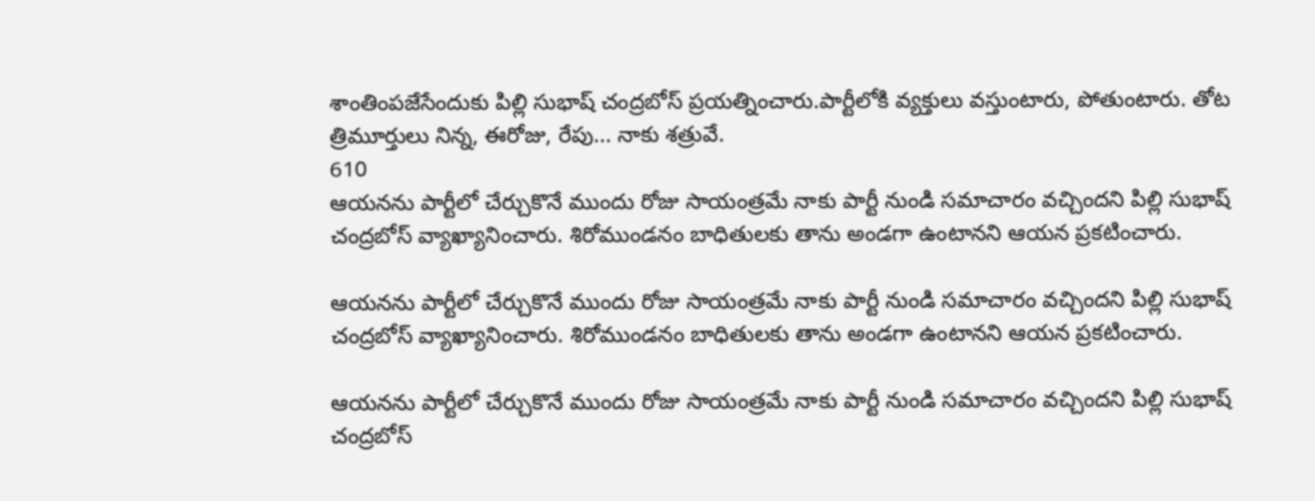శాంతింపజేసేందుకు పిల్లి సుభాష్ చంద్రబోస్ ప్రయత్నించారు.పార్టీలోకి వ్యక్తులు వస్తుంటారు, పోతుంటారు. తోట త్రిమూర్తులు నిన్న, ఈరోజు, రేపు... నాకు శత్రువే.
610
ఆయనను పార్టీలో చేర్చుకొనే ముందు రోజు సాయంత్రమే నాకు పార్టీ నుండి సమాచారం వచ్చిందని పిల్లి సుభాష్ చంద్రబోస్ వ్యాఖ్యానించారు. శిరోముండనం బాధితులకు తాను అండగా ఉంటానని ఆయన ప్రకటించారు.

ఆయనను పార్టీలో చేర్చుకొనే ముందు రోజు సాయంత్రమే నాకు పార్టీ నుండి సమాచారం వచ్చిందని పిల్లి సుభాష్ చంద్రబోస్ వ్యాఖ్యానించారు. శిరోముండనం బాధితులకు తాను అండగా ఉంటానని ఆయన ప్రకటించారు.

ఆయనను పార్టీలో చేర్చుకొనే ముందు రోజు సాయంత్రమే నాకు పార్టీ నుండి సమాచారం వచ్చిందని పిల్లి సుభాష్ చంద్రబోస్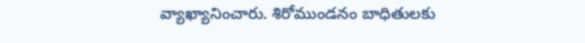వ్యాఖ్యానించారు. శిరోముండనం బాధితులకు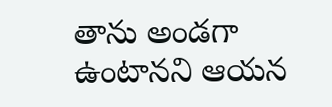తాను అండగా ఉంటానని ఆయన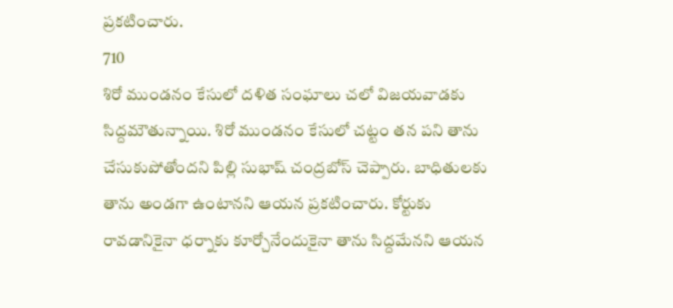ప్రకటించారు.
710
శిరో ముండనం కేసులో దళిత సంఘాలు చలో విజయవాడకు సిద్దమౌతున్నాయి. శిరో ముండనం కేసులో చట్టం తన పని తాను చేసుకుపోతోందని పిల్లి సుభాష్ చంద్రబోస్ చెప్పారు. బాధితులకు తాను అండగా ఉంటానని ఆయన ప్రకటించారు. కోర్టుకు రావడానికైనా ధర్నాకు కూర్చోనేందుకైనా తాను సిద్దమేనని ఆయన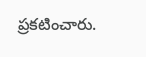ప్రకటించారు.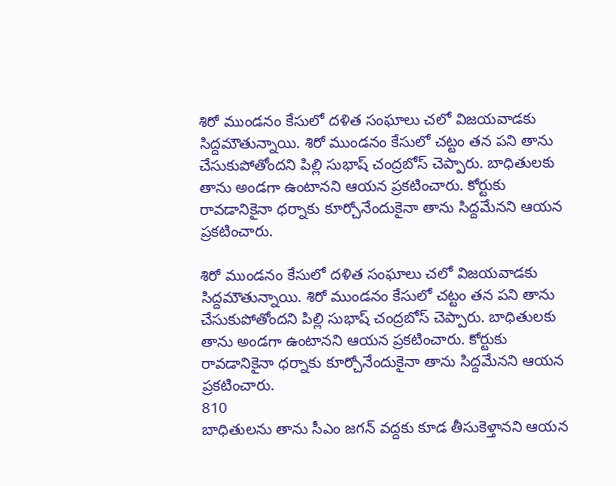శిరో ముండనం కేసులో దళిత సంఘాలు చలో విజయవాడకు సిద్దమౌతున్నాయి. శిరో ముండనం కేసులో చట్టం తన పని తాను చేసుకుపోతోందని పిల్లి సుభాష్ చంద్రబోస్ చెప్పారు. బాధితులకు తాను అండగా ఉంటానని ఆయన ప్రకటించారు. కోర్టుకు రావడానికైనా ధర్నాకు కూర్చోనేందుకైనా తాను సిద్దమేనని ఆయన ప్రకటించారు.

శిరో ముండనం కేసులో దళిత సంఘాలు చలో విజయవాడకు సిద్దమౌతున్నాయి. శిరో ముండనం కేసులో చట్టం తన పని తాను చేసుకుపోతోందని పిల్లి సుభాష్ చంద్రబోస్ చెప్పారు. బాధితులకు తాను అండగా ఉంటానని ఆయన ప్రకటించారు. కోర్టుకు రావడానికైనా ధర్నాకు కూర్చోనేందుకైనా తాను సిద్దమేనని ఆయన ప్రకటించారు.
810
బాధితులను తాను సీఎం జగన్ వద్దకు కూడ తీసుకెళ్తానని ఆయన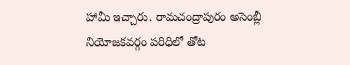హామీ ఇచ్చారు. రామచంద్రాపురం అసెంబ్లీ నియోజకవర్గం పరిధిలో తోట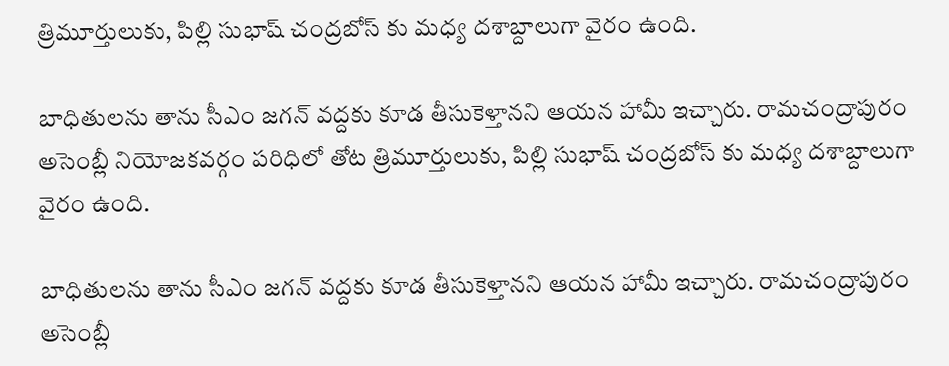త్రిమూర్తులుకు, పిల్లి సుభాష్ చంద్రబోస్ కు మధ్య దశాబ్దాలుగా వైరం ఉంది.

బాధితులను తాను సీఎం జగన్ వద్దకు కూడ తీసుకెళ్తానని ఆయన హామీ ఇచ్చారు. రామచంద్రాపురం అసెంబ్లీ నియోజకవర్గం పరిధిలో తోట త్రిమూర్తులుకు, పిల్లి సుభాష్ చంద్రబోస్ కు మధ్య దశాబ్దాలుగా వైరం ఉంది.

బాధితులను తాను సీఎం జగన్ వద్దకు కూడ తీసుకెళ్తానని ఆయన హామీ ఇచ్చారు. రామచంద్రాపురం అసెంబ్లీ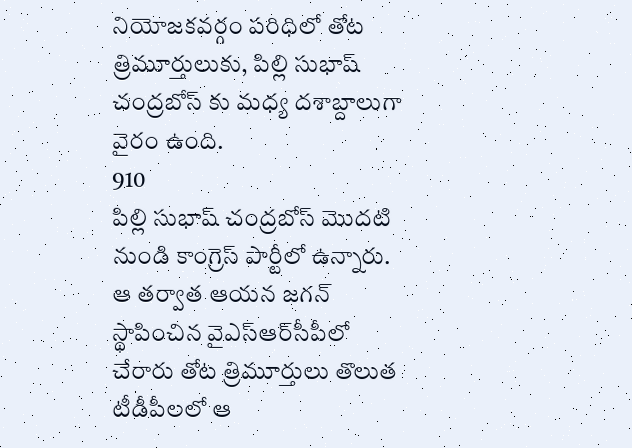నియోజకవర్గం పరిధిలో తోట త్రిమూర్తులుకు, పిల్లి సుభాష్ చంద్రబోస్ కు మధ్య దశాబ్దాలుగా వైరం ఉంది.
910
పిల్లి సుభాష్ చంద్రబోస్ మొదటి నుండి కాంగ్రెస్ పార్టీలో ఉన్నారు. ఆ తర్వాత ఆయన జగన్ స్థాపించిన వైఎస్ఆర్‌సీపీలో చేరారు తోట త్రిమూర్తులు తొలుత టీడీపీలలో ఆ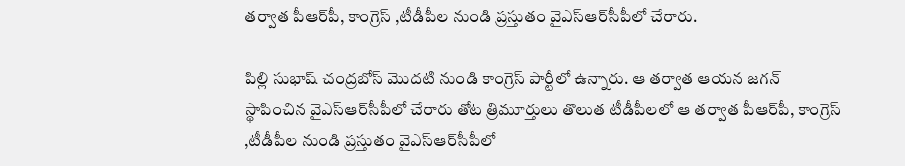తర్వాత పీఆర్‌పీ, కాంగ్రెస్ ,టీడీపీల నుండి ప్రస్తుతం వైఎస్ఆర్‌సీపీలో చేరారు.

పిల్లి సుభాష్ చంద్రబోస్ మొదటి నుండి కాంగ్రెస్ పార్టీలో ఉన్నారు. ఆ తర్వాత ఆయన జగన్ స్థాపించిన వైఎస్ఆర్‌సీపీలో చేరారు తోట త్రిమూర్తులు తొలుత టీడీపీలలో ఆ తర్వాత పీఆర్‌పీ, కాంగ్రెస్ ,టీడీపీల నుండి ప్రస్తుతం వైఎస్ఆర్‌సీపీలో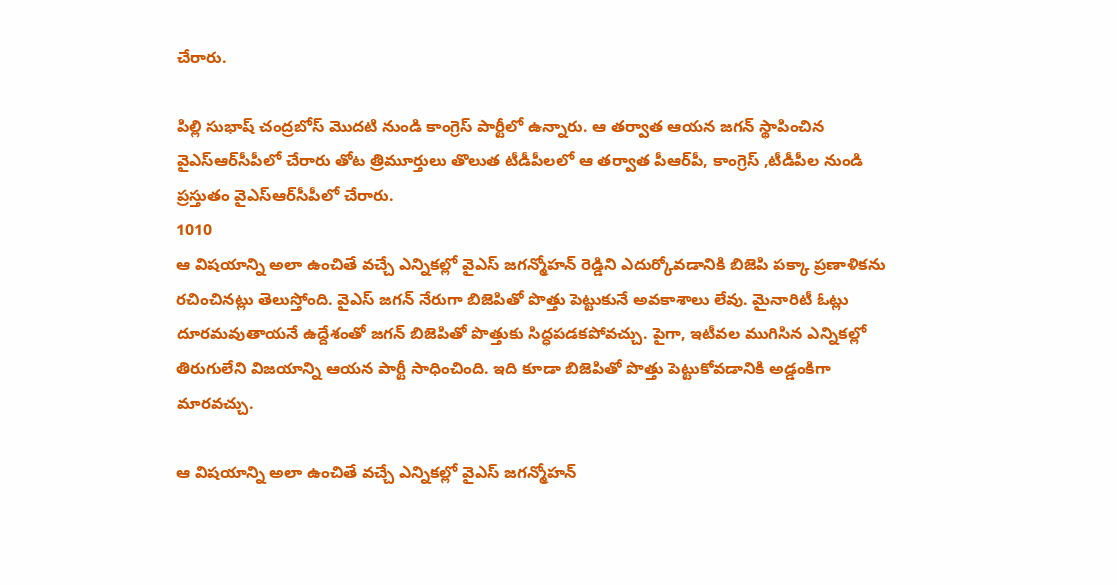చేరారు.

పిల్లి సుభాష్ చంద్రబోస్ మొదటి నుండి కాంగ్రెస్ పార్టీలో ఉన్నారు. ఆ తర్వాత ఆయన జగన్ స్థాపించిన వైఎస్ఆర్‌సీపీలో చేరారు తోట త్రిమూర్తులు తొలుత టీడీపీలలో ఆ తర్వాత పీఆర్‌పీ, కాంగ్రెస్ ,టీడీపీల నుండి ప్రస్తుతం వైఎస్ఆర్‌సీపీలో చేరారు.
1010
ఆ విషయాన్ని అలా ఉంచితే వచ్చే ఎన్నికల్లో వైఎస్ జగన్మోహన్ రెడ్డిని ఎదుర్కోవడానికి బిజెపి పక్కా ప్రణాళికను రచించినట్లు తెలుస్తోంది. వైఎస్ జగన్ నేరుగా బిజెపితో పొత్తు పెట్టుకునే అవకాశాలు లేవు. మైనారిటీ ఓట్లు దూరమవుతాయనే ఉద్దేశంతో జగన్ బిజెపితో పొత్తుకు సిద్ధపడకపోవచ్చు. పైగా, ఇటీవల ముగిసిన ఎన్నికల్లో తిరుగులేని విజయాన్ని ఆయన పార్టీ సాధించింది. ఇది కూడా బిజెపితో పొత్తు పెట్టుకోవడానికి అడ్డంకిగా మారవచ్చు.

ఆ విషయాన్ని అలా ఉంచితే వచ్చే ఎన్నికల్లో వైఎస్ జగన్మోహన్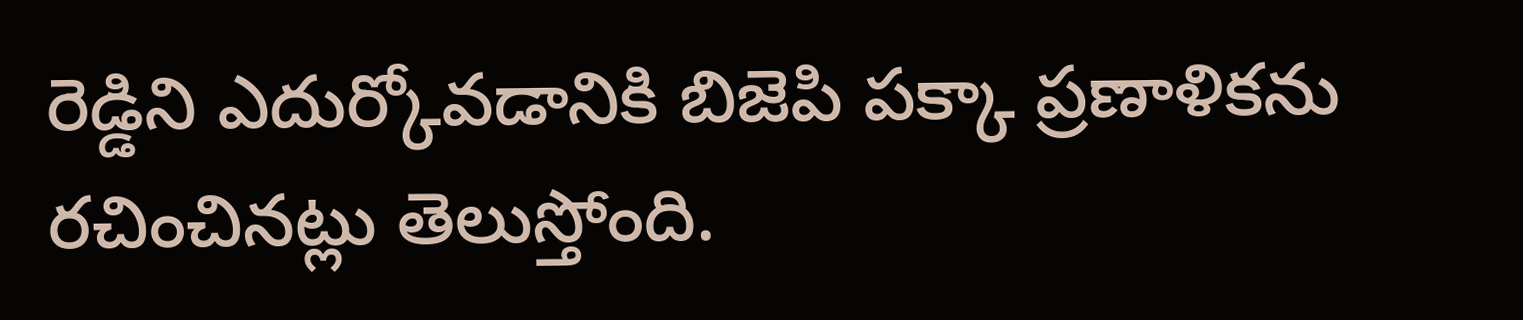రెడ్డిని ఎదుర్కోవడానికి బిజెపి పక్కా ప్రణాళికను రచించినట్లు తెలుస్తోంది.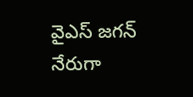వైఎస్ జగన్ నేరుగా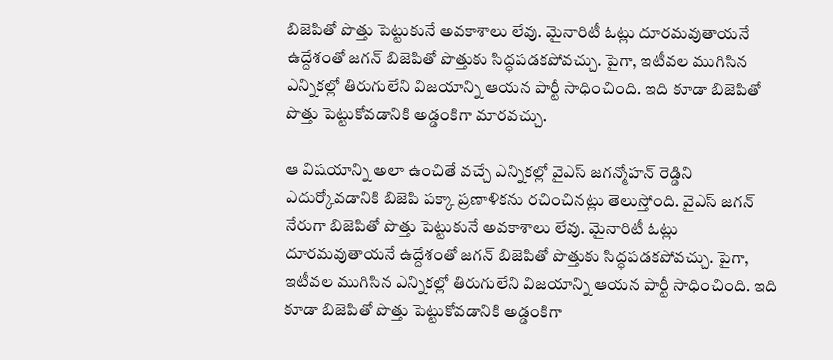బిజెపితో పొత్తు పెట్టుకునే అవకాశాలు లేవు. మైనారిటీ ఓట్లు దూరమవుతాయనే ఉద్దేశంతో జగన్ బిజెపితో పొత్తుకు సిద్ధపడకపోవచ్చు. పైగా, ఇటీవల ముగిసిన ఎన్నికల్లో తిరుగులేని విజయాన్ని ఆయన పార్టీ సాధించింది. ఇది కూడా బిజెపితో పొత్తు పెట్టుకోవడానికి అడ్డంకిగా మారవచ్చు.

ఆ విషయాన్ని అలా ఉంచితే వచ్చే ఎన్నికల్లో వైఎస్ జగన్మోహన్ రెడ్డిని ఎదుర్కోవడానికి బిజెపి పక్కా ప్రణాళికను రచించినట్లు తెలుస్తోంది. వైఎస్ జగన్ నేరుగా బిజెపితో పొత్తు పెట్టుకునే అవకాశాలు లేవు. మైనారిటీ ఓట్లు దూరమవుతాయనే ఉద్దేశంతో జగన్ బిజెపితో పొత్తుకు సిద్ధపడకపోవచ్చు. పైగా, ఇటీవల ముగిసిన ఎన్నికల్లో తిరుగులేని విజయాన్ని ఆయన పార్టీ సాధించింది. ఇది కూడా బిజెపితో పొత్తు పెట్టుకోవడానికి అడ్డంకిగా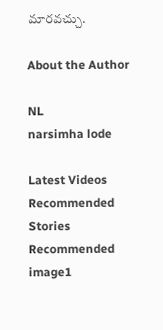మారవచ్చు.

About the Author

NL
narsimha lode

Latest Videos
Recommended Stories
Recommended image1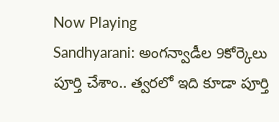Now Playing
Sandhyarani: అంగన్వాడీల 9కోర్కెలు పూర్తి చేశాం.. త్వరలో ఇది కూడా పూర్తి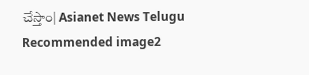చేస్తాం| Asianet News Telugu
Recommended image2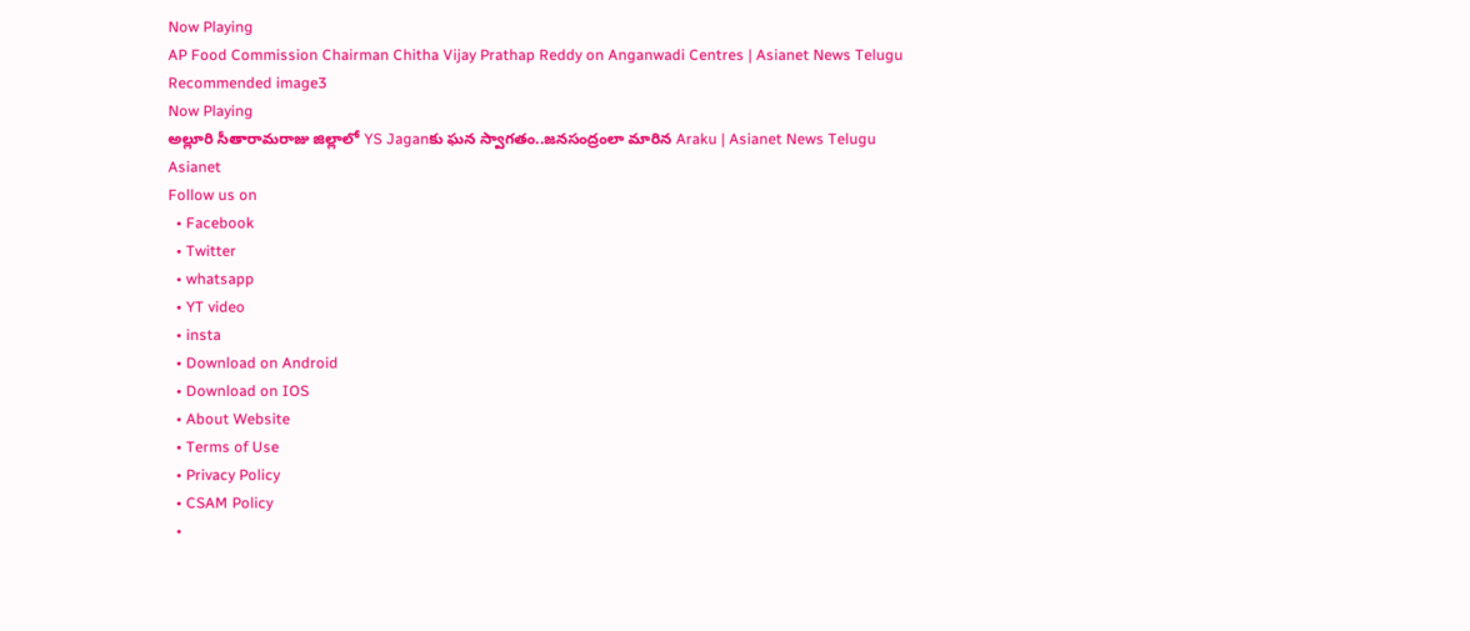Now Playing
AP Food Commission Chairman Chitha Vijay Prathap Reddy on Anganwadi Centres | Asianet News Telugu
Recommended image3
Now Playing
అల్లూరి సీతారామరాజు జిల్లాలో YS Jaganకు ఘన స్వాగతం..జనసంద్రంలా మారిన Araku | Asianet News Telugu
Asianet
Follow us on
  • Facebook
  • Twitter
  • whatsapp
  • YT video
  • insta
  • Download on Android
  • Download on IOS
  • About Website
  • Terms of Use
  • Privacy Policy
  • CSAM Policy
  •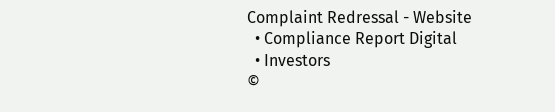Complaint Redressal - Website
  • Compliance Report Digital
  • Investors
©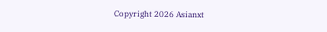Copyright 2026 Asianxt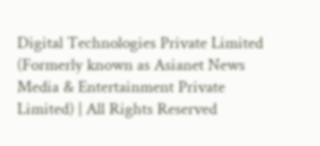Digital Technologies Private Limited (Formerly known as Asianet News Media & Entertainment Private Limited) | All Rights Reserved